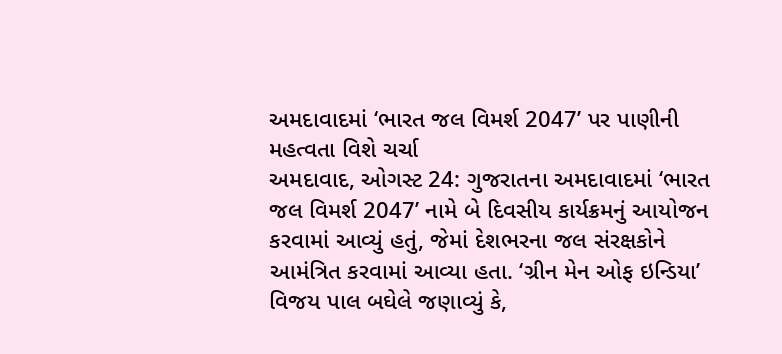અમદાવાદમાં ‘ભારત જલ વિમર્શ 2047’ પર પાણીની મહત્વતા વિશે ચર્ચા
અમદાવાદ, ઓગસ્ટ 24: ગુજરાતના અમદાવાદમાં ‘ભારત જલ વિમર્શ 2047’ નામે બે દિવસીય કાર્યક્રમનું આયોજન કરવામાં આવ્યું હતું, જેમાં દેશભરના જલ સંરક્ષકોને આમંત્રિત કરવામાં આવ્યા હતા. ‘ગ્રીન મેન ઓફ ઇન્ડિયા’ વિજય પાલ બઘેલે જણાવ્યું કે,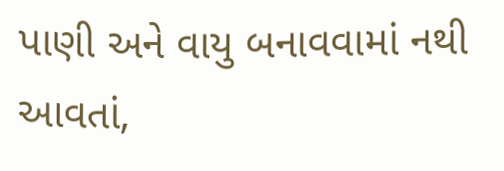પાણી અને વાયુ બનાવવામાં નથી આવતાં,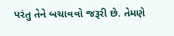પરંતુ તેને બચાવવો જરૂરી છે. તેમણે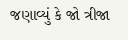જણાવ્યું કે જો ત્રીજા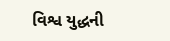વિશ્વ યુદ્ધની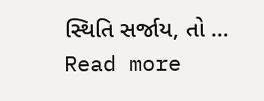સ્થિતિ સર્જાય, તો … Read more